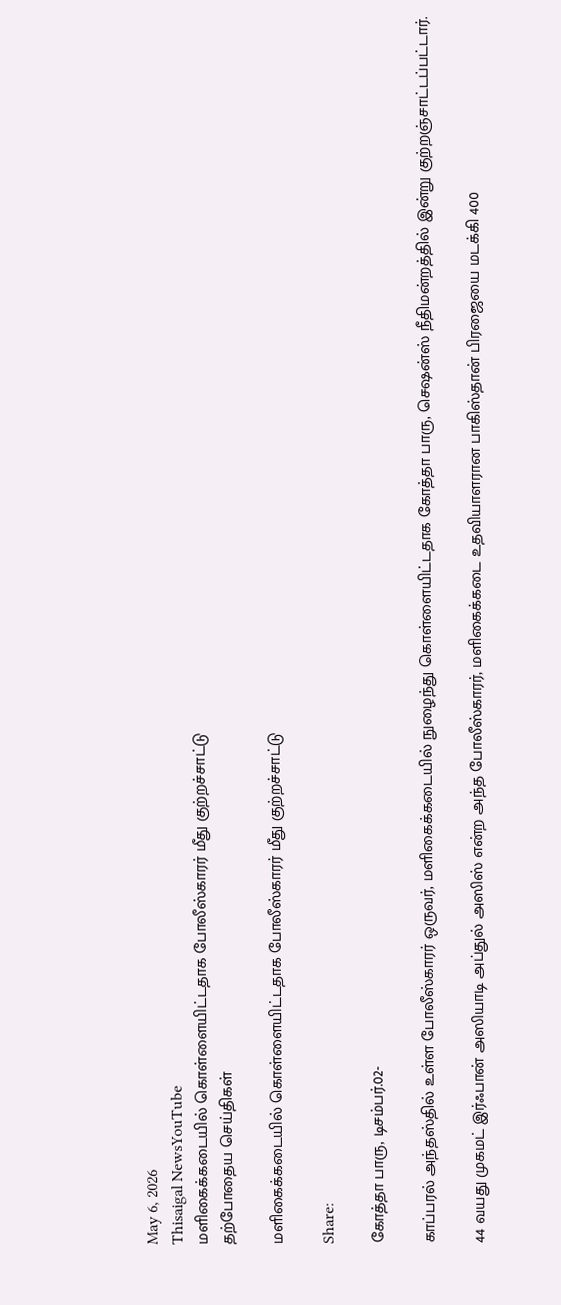May 6, 2026
Thisaigal NewsYouTube
மளிகைக்கடையில் கொள்ளையிட்டதாக போலீஸ்காரர் மீது குற்றச்சாட்டு
தற்போதைய செய்திகள்

மளிகைக்கடையில் கொள்ளையிட்டதாக போலீஸ்காரர் மீது குற்றச்சாட்டு

Share:

கோத்தா பாரு, டிசம்பர்.02-

காப்பரல் அந்தஸ்தில் உள்ள போலீஸ்காரர் ஒருவர், மளிகைக்கடையில் நுழைந்து கொள்ளையிட்டதாக கோத்தா பாரு, செஷன்ஸ் நீதிமன்றத்தில் இன்று குற்றஞ்சாட்டப்பட்டார்.

44 வயது முகமட் இர்ஃபான் அஸியாடி அப்துல் அஸிஸ் என்ற அந்த போலீஸ்காரர், மளிகைக்கடை உதவியாளரான பாகிஸ்தான் பிரஜையை மடக்கி 400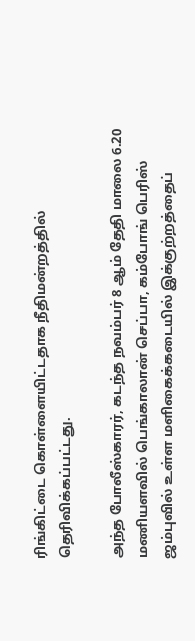ரிங்கிட்டை கொள்ளையிட்டதாக நீதிமன்றத்தில் தெரிவிக்கப்பட்டது.

அந்த போலீஸ்காரர், கடந்த நவம்பர் 8 ஆம் தேதி மாலை 6.20 மணியளவில் பெங்காலான் செப்பா, கம்போங் பெரிஸ் ஜம்புவில் உள்ள மளிகைக்கடையில் இக்குற்றத்தைப்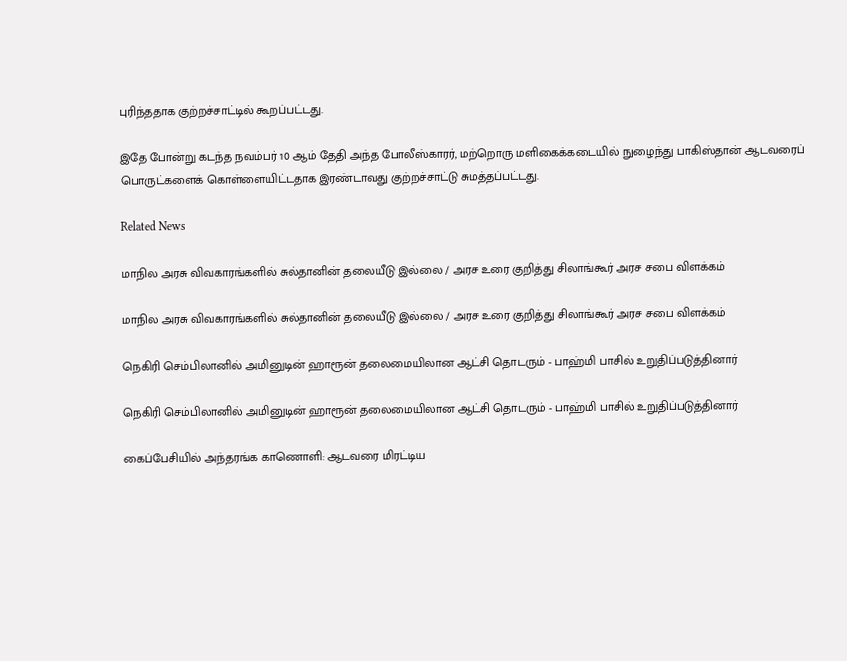புரிந்ததாக குற்றச்சாட்டில் கூறப்பட்டது.

இதே போன்று கடந்த நவம்பர் 10 ஆம் தேதி அந்த போலீஸ்காரர், மற்றொரு மளிகைக்கடையில் நுழைந்து பாகிஸ்தான் ஆடவரைப் பொருட்களைக் கொள்ளையிட்டதாக இரண்டாவது குற்றச்சாட்டு சுமத்தப்பட்டது.

Related News

மாநில அரசு விவகாரங்களில் சுல்தானின் தலையீடு இல்லை / அரச உரை குறித்து சிலாங்கூர் அரச சபை விளக்கம்

மாநில அரசு விவகாரங்களில் சுல்தானின் தலையீடு இல்லை / அரச உரை குறித்து சிலாங்கூர் அரச சபை விளக்கம்

நெகிரி செம்பிலானில் அமினுடின் ஹாரூன் தலைமையிலான ஆட்சி தொடரும் - பாஹ்மி பாசில் உறுதிப்படுத்தினார்

நெகிரி செம்பிலானில் அமினுடின் ஹாரூன் தலைமையிலான ஆட்சி தொடரும் - பாஹ்மி பாசில் உறுதிப்படுத்தினார்

கைப்பேசியில் அந்தரங்க காணொளி: ஆடவரை மிரட்டிய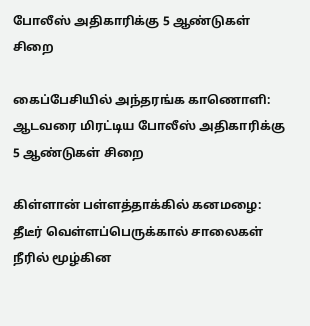போலீஸ் அதிகாரிக்கு 5 ஆண்டுகள் சிறை

கைப்பேசியில் அந்தரங்க காணொளி: ஆடவரை மிரட்டிய போலீஸ் அதிகாரிக்கு 5 ஆண்டுகள் சிறை

கிள்ளான் பள்ளத்தாக்கில் கனமழை: தீடீர் வெள்ளப்பெருக்கால் சாலைகள் நீரில் மூழ்கின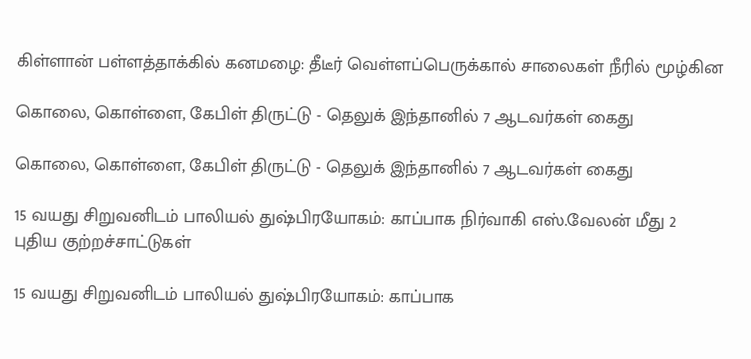கிள்ளான் பள்ளத்தாக்கில் கனமழை: தீடீர் வெள்ளப்பெருக்கால் சாலைகள் நீரில் மூழ்கின

கொலை, கொள்ளை, கேபிள் திருட்டு - தெலுக் இந்தானில் 7 ஆடவர்கள் கைது

கொலை, கொள்ளை, கேபிள் திருட்டு - தெலுக் இந்தானில் 7 ஆடவர்கள் கைது

15 வயது சிறுவனிடம் பாலியல் துஷ்பிரயோகம்: காப்பாக நிர்வாகி எஸ்.வேலன் மீது 2 புதிய குற்றச்சாட்டுகள்

15 வயது சிறுவனிடம் பாலியல் துஷ்பிரயோகம்: காப்பாக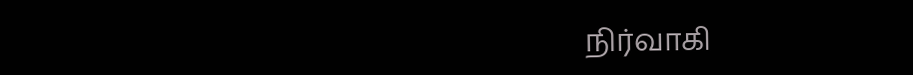நிர்வாகி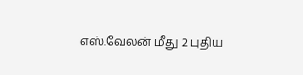எஸ்.வேலன் மீது 2 புதிய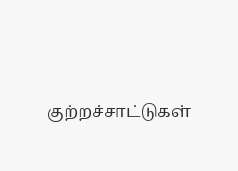குற்றச்சாட்டுகள்